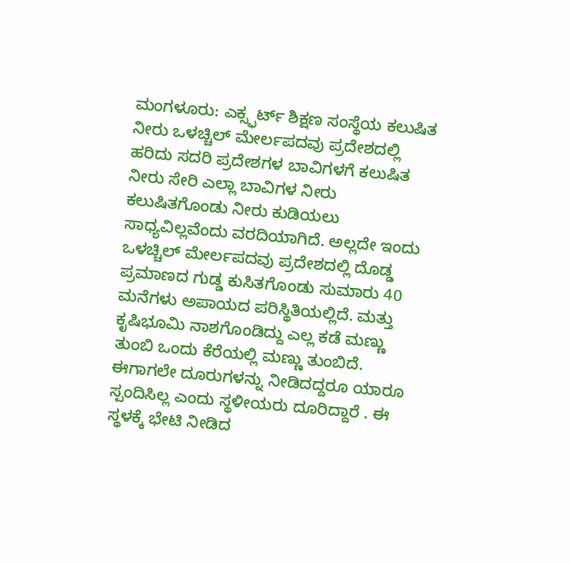ಮಂಗಳೂರು: ಎಕ್ಸ್ಫರ್ಟ್ ಶಿಕ್ಷಣ ಸಂಸ್ಥೆಯ ಕಲುಷಿತ ನೀರು ಒಳಚ್ಚಿಲ್ ಮೇರ್ಲಪದವು ಪ್ರದೇಶದಲ್ಲಿ ಹರಿದು ಸದರಿ ಪ್ರದೇಶಗಳ ಬಾವಿಗಳಗೆ ಕಲುಷಿತ ನೀರು ಸೇರಿ ಎಲ್ಲಾ ಬಾವಿಗಳ ನೀರು ಕಲುಷಿತಗೊಂಡು ನೀರು ಕುಡಿಯಲು ಸಾಧ್ಯವಿಲ್ಲವೆಂದು ವರದಿಯಾಗಿದೆ. ಅಲ್ಲದೇ ಇಂದು ಒಳಚ್ಚಿಲ್ ಮೇರ್ಲಪದವು ಪ್ರದೇಶದಲ್ಲಿ ದೊಡ್ಡ ಪ್ರಮಾಣದ ಗುಡ್ಡ ಕುಸಿತಗೊಂಡು ಸುಮಾರು 40 ಮನೆಗಳು ಅಪಾಯದ ಪರಿಸ್ಥಿತಿಯಲ್ಲಿದೆ. ಮತ್ತು ಕೃಷಿಭೂಮಿ ನಾಶಗೊಂಡಿದ್ದು ಎಲ್ಲ ಕಡೆ ಮಣ್ಣು ತುಂಬಿ ಒಂದು ಕೆರೆಯಲ್ಲಿ ಮಣ್ಣು ತುಂಬಿದೆ. ಈಗಾಗಲೇ ದೂರುಗಳನ್ನು ನೀಡಿದದ್ದರೂ ಯಾರೂ ಸ್ಪಂದಿಸಿಲ್ಲ ಎಂದು ಸ್ಥಳೀಯರು ದೂರಿದ್ದಾರೆ . ಈ ಸ್ಥಳಕ್ಕೆ ಭೇಟಿ ನೀಡಿದ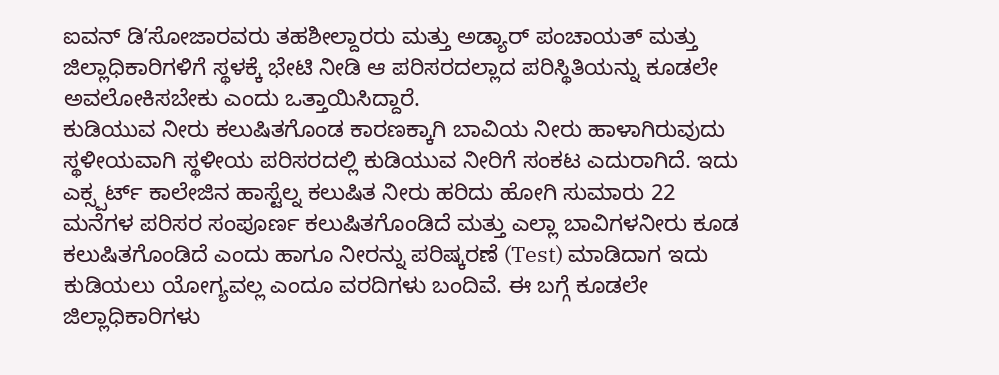ಐವನ್ ಡಿʼಸೋಜಾರವರು ತಹಶೀಲ್ದಾರರು ಮತ್ತು ಅಡ್ಯಾರ್ ಪಂಚಾಯತ್ ಮತ್ತು ಜಿಲ್ಲಾಧಿಕಾರಿಗಳಿಗೆ ಸ್ಥಳಕ್ಕೆ ಭೇಟಿ ನೀಡಿ ಆ ಪರಿಸರದಲ್ಲಾದ ಪರಿಸ್ಥಿತಿಯನ್ನು ಕೂಡಲೇ ಅವಲೋಕಿಸಬೇಕು ಎಂದು ಒತ್ತಾಯಿಸಿದ್ದಾರೆ.
ಕುಡಿಯುವ ನೀರು ಕಲುಷಿತಗೊಂಡ ಕಾರಣಕ್ಕಾಗಿ ಬಾವಿಯ ನೀರು ಹಾಳಾಗಿರುವುದು ಸ್ಥಳೀಯವಾಗಿ ಸ್ಥಳೀಯ ಪರಿಸರದಲ್ಲಿ ಕುಡಿಯುವ ನೀರಿಗೆ ಸಂಕಟ ಎದುರಾಗಿದೆ. ಇದು ಎಕ್ಸ್ಪರ್ಟ್ ಕಾಲೇಜಿನ ಹಾಸ್ಟೆಲ್ನ ಕಲುಷಿತ ನೀರು ಹರಿದು ಹೋಗಿ ಸುಮಾರು 22 ಮನೆಗಳ ಪರಿಸರ ಸಂಪೂರ್ಣ ಕಲುಷಿತಗೊಂಡಿದೆ ಮತ್ತು ಎಲ್ಲಾ ಬಾವಿಗಳನೀರು ಕೂಡ ಕಲುಷಿತಗೊಂಡಿದೆ ಎಂದು ಹಾಗೂ ನೀರನ್ನು ಪರಿಷ್ಕರಣೆ (Test) ಮಾಡಿದಾಗ ಇದು ಕುಡಿಯಲು ಯೋಗ್ಯವಲ್ಲ ಎಂದೂ ವರದಿಗಳು ಬಂದಿವೆ. ಈ ಬಗ್ಗೆ ಕೂಡಲೇ ಜಿಲ್ಲಾಧಿಕಾರಿಗಳು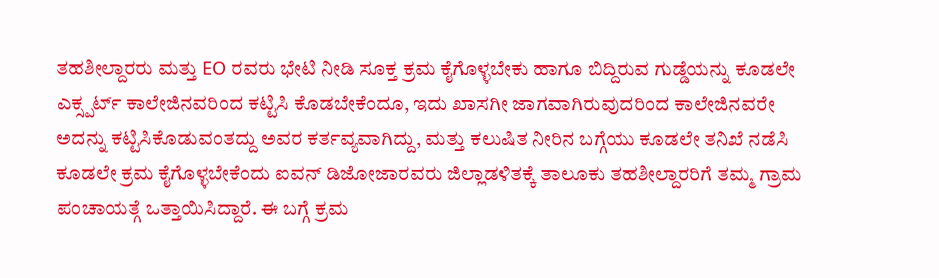ತಹಶೀಲ್ದಾರರು ಮತ್ತು EO ರವರು ಭೇಟಿ ನೀಡಿ ಸೂಕ್ತ ಕ್ರಮ ಕೈಗೊಳ್ಳಬೇಕು ಹಾಗೂ ಬಿದ್ದಿರುವ ಗುಡ್ಡೆಯನ್ನು ಕೂಡಲೇ ಎಕ್ಸ್ಪರ್ಟ್ ಕಾಲೇಜಿನವರಿಂದ ಕಟ್ಟಿಸಿ ಕೊಡಬೇಕೆಂದೂ, ಇದು ಖಾಸಗೀ ಜಾಗವಾಗಿರುವುದರಿಂದ ಕಾಲೇಜಿನವರೇ ಅದನ್ನು ಕಟ್ಟಿಸಿಕೊಡುವಂತದ್ದು ಅವರ ಕರ್ತವ್ಯವಾಗಿದ್ದು, ಮತ್ತು ಕಲುಷಿತ ನೀರಿನ ಬಗ್ಗೆಯು ಕೂಡಲೇ ತನಿಖೆ ನಡೆಸಿ ಕೂಡಲೇ ಕ್ರಮ ಕೈಗೊಳ್ಳಬೇಕೆಂದು ಐವನ್ ಡಿಜೋಜಾರವರು ಜಿಲ್ಲಾಡಳಿತಕ್ಕೆ ತಾಲೂಕು ತಹಶೀಲ್ದಾರರಿಗೆ ತಮ್ಮ ಗ್ರಾಮ ಪಂಚಾಯತ್ಗೆ ಒತ್ತಾಯಿಸಿದ್ದಾರೆ. ಈ ಬಗ್ಗೆ ಕ್ರಮ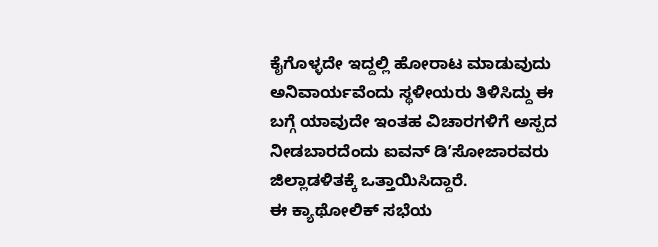ಕೈಗೊಳ್ಳದೇ ಇದ್ದಲ್ಲಿ ಹೋರಾಟ ಮಾಡುವುದು ಅನಿವಾರ್ಯವೆಂದು ಸ್ಥಳೀಯರು ತಿಳಿಸಿದ್ದು ಈ ಬಗ್ಗೆ ಯಾವುದೇ ಇಂತಹ ವಿಚಾರಗಳಿಗೆ ಅಸ್ಪದ ನೀಡಬಾರದೆಂದು ಐವನ್ ಡಿʼಸೋಜಾರವರು ಜಿಲ್ಲಾಡಳಿತಕ್ಕೆ ಒತ್ತಾಯಿಸಿದ್ದಾರೆ.
ಈ ಕ್ಯಾಥೋಲಿಕ್ ಸಭೆಯ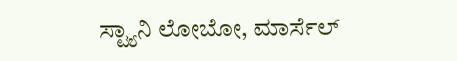ಸ್ಟ್ಯಾನಿ ಲೋಬೋ, ಮಾರ್ಸೆಲ್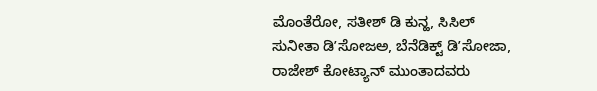ಮೊಂತೆರೋ, ಸತೀಶ್ ಡಿ ಕುನ್ಹ, ಸಿಸಿಲ್ ಸುನೀತಾ ಡಿʼಸೋಜಅ, ಬೆನೆಡಿಕ್ಟ್ ಡಿʼಸೋಜಾ, ರಾಜೇಶ್ ಕೋಟ್ಯಾನ್ ಮುಂತಾದವರು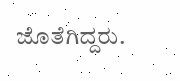ಜೊತೆಗಿದ್ದರು.